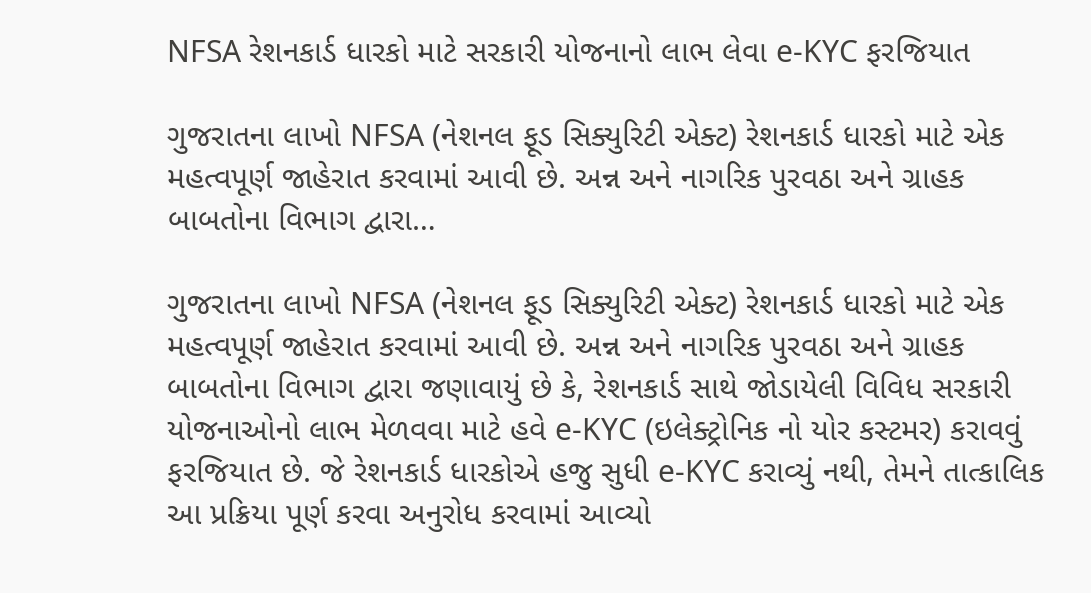NFSA રેશનકાર્ડ ધારકો માટે સરકારી યોજનાનો લાભ લેવા e-KYC ફરજિયાત

ગુજરાતના લાખો NFSA (નેશનલ ફૂડ સિક્યુરિટી એક્ટ) રેશનકાર્ડ ધારકો માટે એક મહત્વપૂર્ણ જાહેરાત કરવામાં આવી છે. અન્ન અને નાગરિક પુરવઠા અને ગ્રાહક બાબતોના વિભાગ દ્વારા…

ગુજરાતના લાખો NFSA (નેશનલ ફૂડ સિક્યુરિટી એક્ટ) રેશનકાર્ડ ધારકો માટે એક મહત્વપૂર્ણ જાહેરાત કરવામાં આવી છે. અન્ન અને નાગરિક પુરવઠા અને ગ્રાહક બાબતોના વિભાગ દ્વારા જણાવાયું છે કે, રેશનકાર્ડ સાથે જોડાયેલી વિવિધ સરકારી યોજનાઓનો લાભ મેળવવા માટે હવે e-KYC (ઇલેક્ટ્રોનિક નો યોર કસ્ટમર) કરાવવું ફરજિયાત છે. જે રેશનકાર્ડ ધારકોએ હજુ સુધી e-KYC કરાવ્યું નથી, તેમને તાત્કાલિક આ પ્રક્રિયા પૂર્ણ કરવા અનુરોધ કરવામાં આવ્યો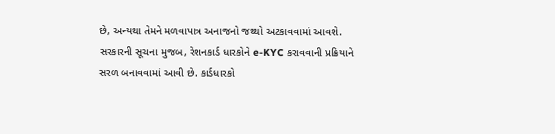છે, અન્યથા તેમને મળવાપાત્ર અનાજનો જથ્થો અટકાવવામાં આવશે.
સરકારની સૂચના મુજબ, રેશનકાર્ડ ધારકોને e-KYC કરાવવાની પ્રક્રિયાને સરળ બનાવવામાં આવી છે. કાર્ડધારકો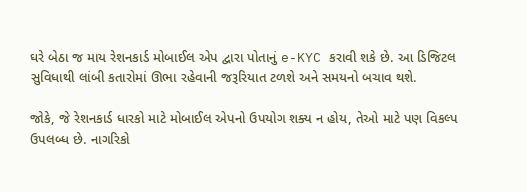ઘરે બેઠા જ માય રેશનકાર્ડ મોબાઈલ એપ દ્વારા પોતાનું e-KYC કરાવી શકે છે. આ ડિજિટલ સુવિધાથી લાંબી કતારોમાં ઊભા રહેવાની જરૂરિયાત ટળશે અને સમયનો બચાવ થશે.

જોકે, જે રેશનકાર્ડ ધારકો માટે મોબાઈલ એપનો ઉપયોગ શક્ય ન હોય, તેઓ માટે પણ વિકલ્પ ઉપલબ્ધ છે. નાગરિકો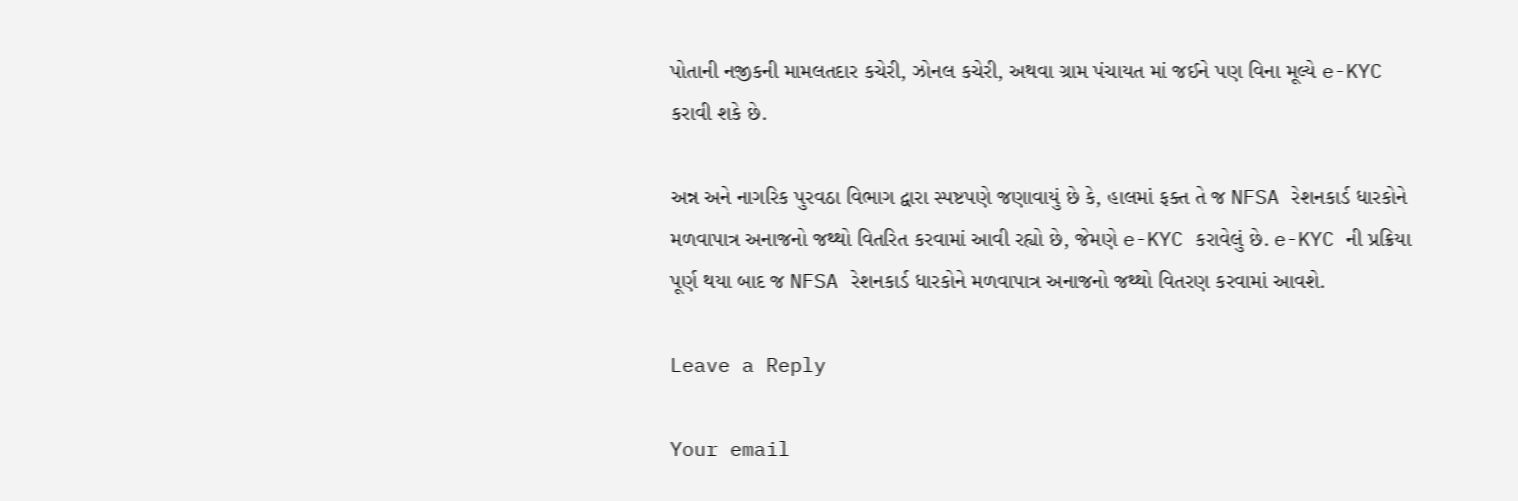પોતાની નજીકની મામલતદાર કચેરી, ઝોનલ કચેરી, અથવા ગ્રામ પંચાયત માં જઈને પણ વિના મૂલ્યે e-KYC કરાવી શકે છે.

અન્ન અને નાગરિક પુરવઠા વિભાગ દ્વારા સ્પષ્ટપણે જણાવાયું છે કે, હાલમાં ફક્ત તે જ NFSA રેશનકાર્ડ ધારકોને મળવાપાત્ર અનાજનો જથ્થો વિતરિત કરવામાં આવી રહ્યો છે, જેમણે e-KYC કરાવેલું છે. e-KYC ની પ્રક્રિયા પૂર્ણ થયા બાદ જ NFSA રેશનકાર્ડ ધારકોને મળવાપાત્ર અનાજનો જથ્થો વિતરણ કરવામાં આવશે.

Leave a Reply

Your email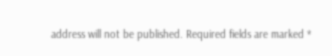address will not be published. Required fields are marked *